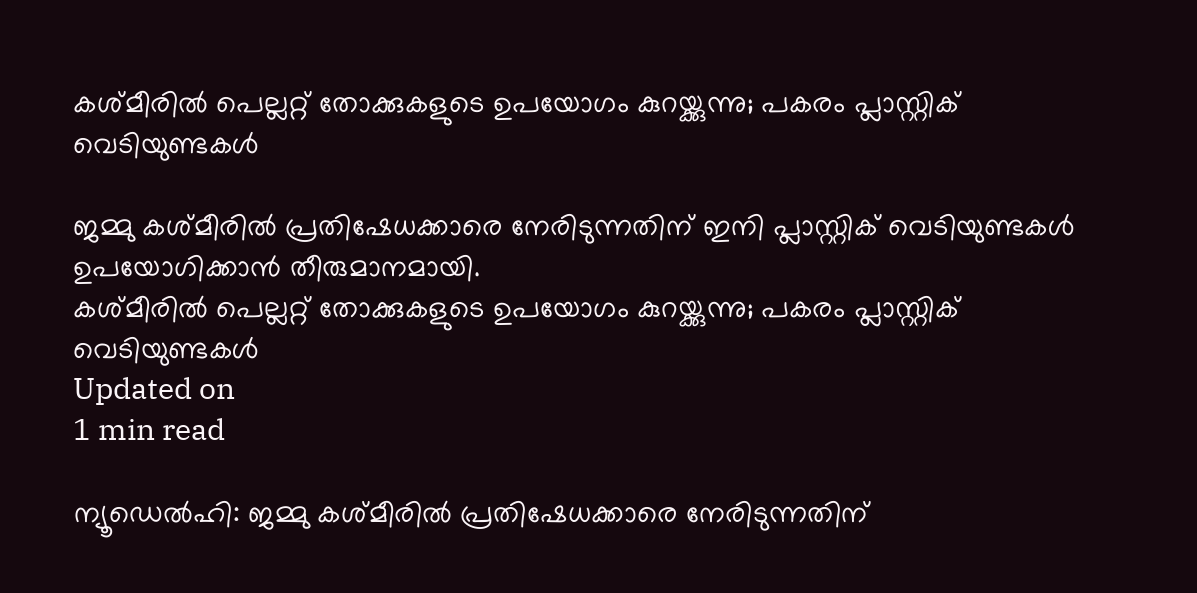കശ്മീരില്‍ പെല്ലറ്റ് തോക്കുകളുടെ ഉപയോഗം കുറയ്ക്കുന്നു; പകരം പ്ലാസ്റ്റിക് വെടിയുണ്ടകള്‍

ജമ്മു കശ്മീരില്‍ പ്രതിഷേധക്കാരെ നേരിടുന്നതിന് ഇനി പ്ലാസ്റ്റിക് വെടിയുണ്ടകള്‍ ഉപയോഗിക്കാന്‍ തീരുമാനമായി.
കശ്മീരില്‍ പെല്ലറ്റ് തോക്കുകളുടെ ഉപയോഗം കുറയ്ക്കുന്നു; പകരം പ്ലാസ്റ്റിക് വെടിയുണ്ടകള്‍
Updated on
1 min read

ന്യൂഡെല്‍ഹി: ജമ്മു കശ്മീരില്‍ പ്രതിഷേധക്കാരെ നേരിടുന്നതിന്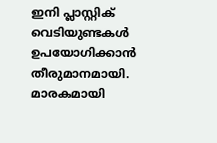ഇനി പ്ലാസ്റ്റിക് വെടിയുണ്ടകള്‍ ഉപയോഗിക്കാന്‍ തീരുമാനമായി. മാരകമായി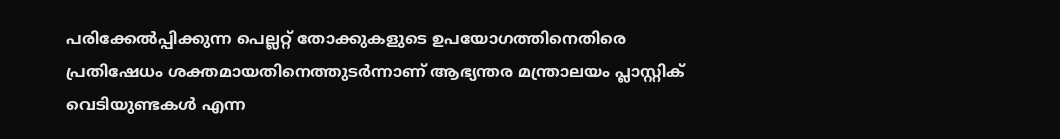പരിക്കേല്‍പ്പിക്കുന്ന പെല്ലറ്റ് തോക്കുകളുടെ ഉപയോഗത്തിനെതിരെ പ്രതിഷേധം ശക്തമായതിനെത്തുടര്‍ന്നാണ് ആഭ്യന്തര മന്ത്രാലയം പ്ലാസ്റ്റിക് വെടിയുണ്ടകള്‍ എന്ന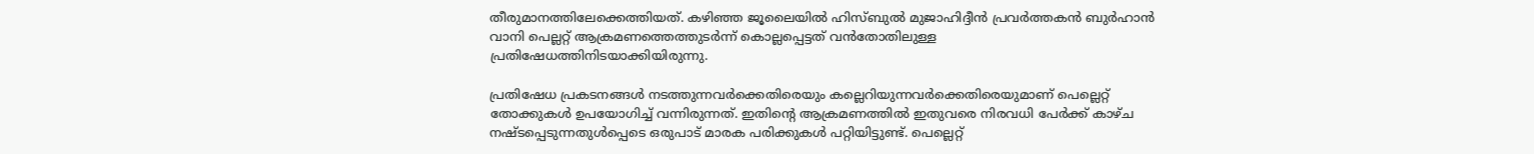തീരുമാനത്തിലേക്കെത്തിയത്. കഴിഞ്ഞ ജൂലൈയില്‍ ഹിസ്ബുല്‍ മുജാഹിദ്ദീന്‍ പ്രവര്‍ത്തകന്‍ ബുര്‍ഹാന്‍ വാനി പെല്ലറ്റ് ആക്രമണത്തെത്തുടര്‍ന്ന് കൊല്ലപ്പെട്ടത് വന്‍തോതിലുള്ള പ്രതിഷേധത്തിനിടയാക്കിയിരുന്നു.

പ്രതിഷേധ പ്രകടനങ്ങള്‍ നടത്തുന്നവര്‍ക്കെതിരെയും കല്ലെറിയുന്നവര്‍ക്കെതിരെയുമാണ് പെല്ലെറ്റ് തോക്കുകള്‍ ഉപയോഗിച്ച് വന്നിരുന്നത്. ഇതിന്റെ ആക്രമണത്തില്‍ ഇതുവരെ നിരവധി പേര്‍ക്ക് കാഴ്ച നഷ്ടപ്പെടുന്നതുള്‍പ്പെടെ ഒരുപാട് മാരക പരിക്കുകള്‍ പറ്റിയിട്ടുണ്ട്. പെല്ലെറ്റ്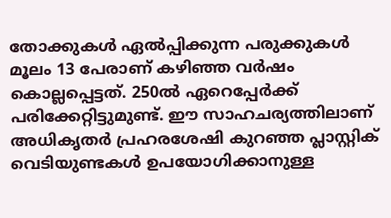തോക്കുകള്‍ ഏല്‍പ്പിക്കുന്ന പരുക്കുകള്‍ മൂലം 13 പേരാണ് കഴിഞ്ഞ വര്‍ഷം കൊല്ലപ്പെട്ടത്. 250ല്‍ ഏറെപ്പേര്‍ക്ക് പരിക്കേറ്റിട്ടുമുണ്ട്. ഈ സാഹചര്യത്തിലാണ് അധികൃതര്‍ പ്രഹരശേഷി കുറഞ്ഞ പ്ലാസ്റ്റിക് വെടിയുണ്ടകള്‍ ഉപയോഗിക്കാനുള്ള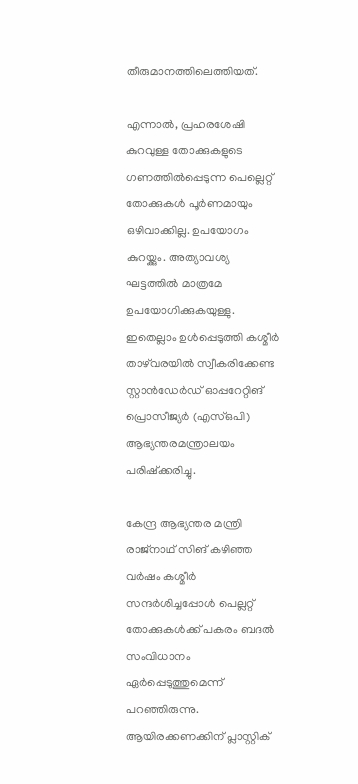തീരുമാനത്തിലെത്തിയത്.

എന്നാല്‍, പ്രഹരശേഷി കുറവുള്ള തോക്കുകളുടെ ഗണത്തില്‍പ്പെടുന്ന പെല്ലെറ്റ് തോക്കുകള്‍ പൂര്‍ണമായും ഒഴിവാക്കില്ല. ഉപയോഗം കുറയ്ക്കും. അത്യാവശ്യ ഘട്ടത്തില്‍ മാത്രമേ ഉപയോഗിക്കുകയുള്ളു. ഇതെല്ലാം ഉള്‍പ്പെടുത്തി കശ്മീര്‍ താഴ്‌വരയില്‍ സ്വീകരിക്കേണ്ട സ്റ്റാന്‍ഡേര്‍ഡ് ഓപ്പറേറ്റിങ് പ്രൊസീജ്യര്‍ (എസ്ഒപി) ആഭ്യന്തരമന്ത്രാലയം പരിഷ്‌ക്കരിച്ചു.

കേന്ദ്ര ആഭ്യന്തര മന്ത്രി രാജ്‌നാഥ് സിങ് കഴിഞ്ഞ വര്‍ഷം കശ്മീര്‍ സന്ദര്‍ശിച്ചപ്പോള്‍ പെല്ലറ്റ് തോക്കുകള്‍ക്ക് പകരം ബദല്‍ സംവിധാനം ഏര്‍പ്പെടുത്തുമെന്ന് പറഞ്ഞിരുന്നു. ആയിരക്കണക്കിന് പ്ലാസ്റ്റിക്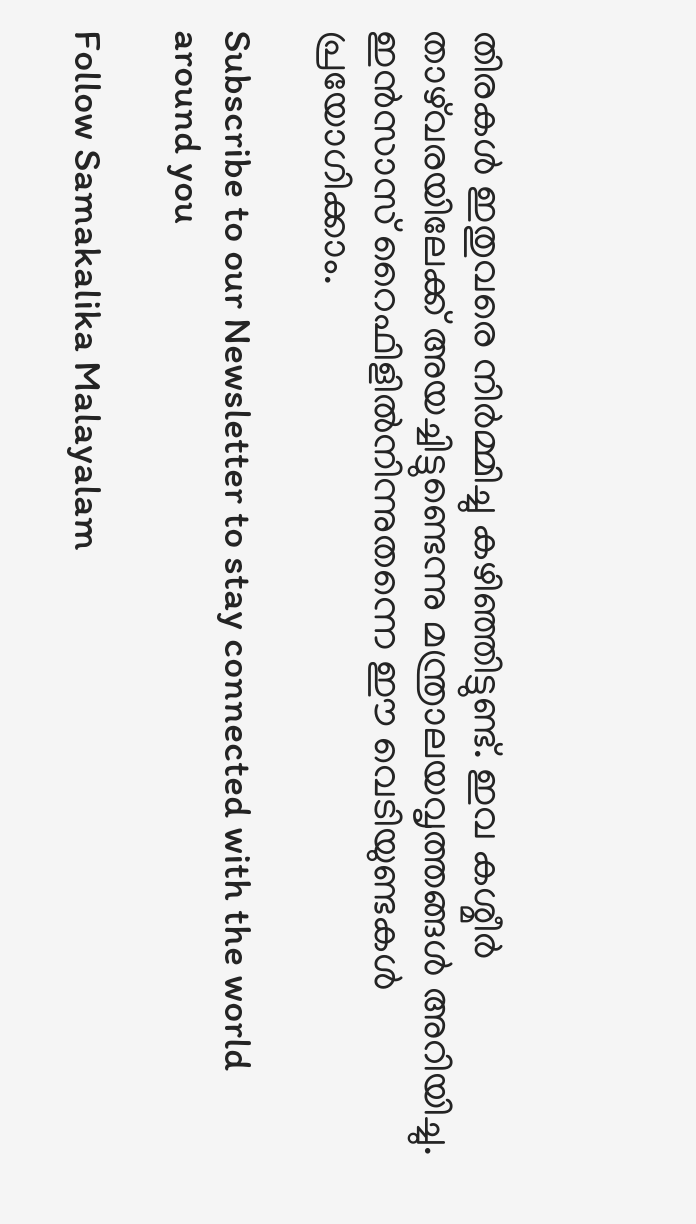തിരകള്‍ ഇതുവരെ നിര്‍മ്മിച്ചു കഴിഞ്ഞിട്ടുണ്ട്. ഇവ കശ്മീര്‍ താഴ്‌വരയിലേക്ക് അയച്ചിട്ടുണ്ടെന്നു മന്ത്രാലയവൃത്തങ്ങള്‍ അറിയിച്ചു. ഇന്‍സാസ് റൈഫിളില്‍നിന്നുതന്നെ ഈ വെടിയുണ്ടകള്‍ പ്രയോഗിക്കാം.

Subscribe to our Newsletter to stay connected with the world around you

Follow Samakalika Malayalam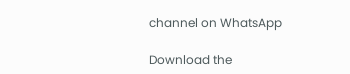channel on WhatsApp

Download the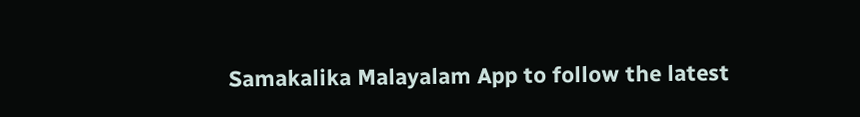Samakalika Malayalam App to follow the latest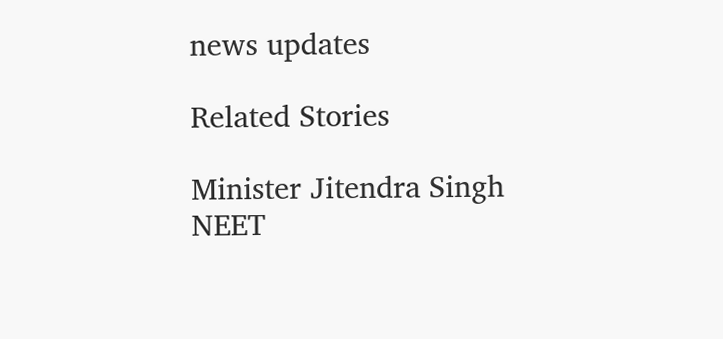news updates

Related Stories

Minister Jitendra Singh
NEET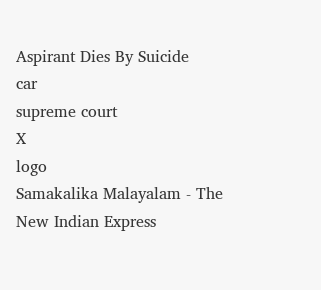Aspirant Dies By Suicide
car
supreme court
X
logo
Samakalika Malayalam - The New Indian Express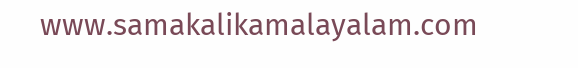www.samakalikamalayalam.com